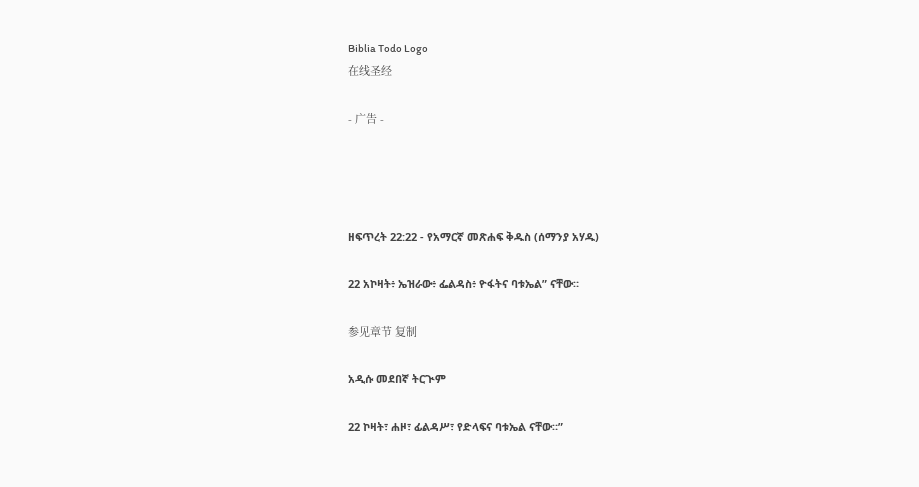Biblia Todo Logo
在线圣经

- 广告 -




ዘፍጥረት 22:22 - የአማርኛ መጽሐፍ ቅዱስ (ሰማንያ አሃዱ)

22 አኮዛት፥ ኤዝራው፥ ፌልዳስ፥ ዮፋትና ባቱኤል” ናቸው።

参见章节 复制

አዲሱ መደበኛ ትርጒም

22 ኮዛት፣ ሐዞ፣ ፊልዳሥ፣ የድላፍና ባቱኤል ናቸው።”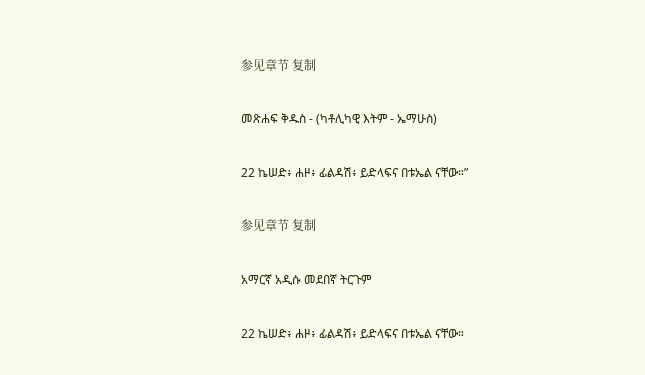参见章节 复制

መጽሐፍ ቅዱስ - (ካቶሊካዊ እትም - ኤማሁስ)

22 ኬሠድ፥ ሐዞ፥ ፊልዳሽ፥ ይድላፍና በቱኤል ናቸው።”

参见章节 复制

አማርኛ አዲሱ መደበኛ ትርጉም

22 ኬሠድ፥ ሐዞ፥ ፊልዳሽ፥ ይድላፍና በቱኤል ናቸው።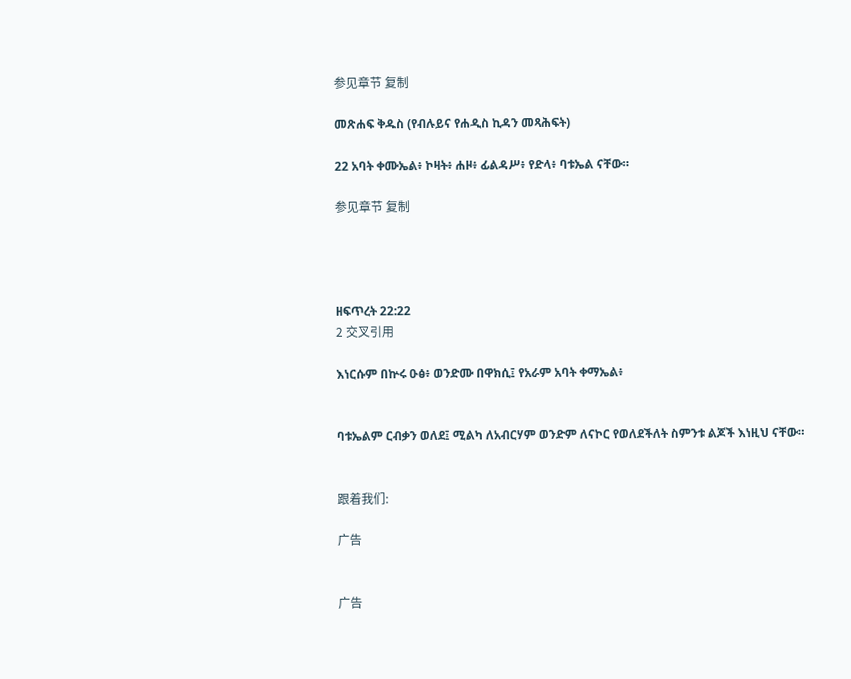参见章节 复制

መጽሐፍ ቅዱስ (የብሉይና የሐዲስ ኪዳን መጻሕፍት)

22 አባት ቀሙኤል፥ ኮዛት፥ ሐዞ፥ ፊልዳሥ፥ የድላ፥ ባቱኤል ናቸው።

参见章节 复制




ዘፍጥረት 22:22
2 交叉引用

እነርሱም በኵሩ ዑፅ፥ ወንድሙ በዋክሲ፤ የአራም አባት ቀማኤል፥


ባቱኤልም ርብቃን ወለደ፤ ሚልካ ለአብርሃም ወንድም ለናኮር የወለደችለት ስምንቱ ልጆች እነዚህ ናቸው።


跟着我们:

广告


广告